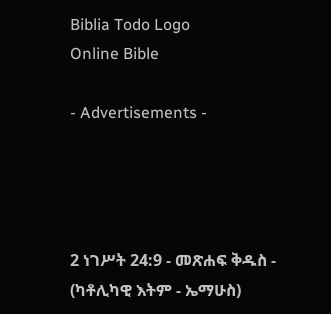Biblia Todo Logo
Online Bible

- Advertisements -




2 ነገሥት 24:9 - መጽሐፍ ቅዱስ - (ካቶሊካዊ እትም - ኤማሁስ)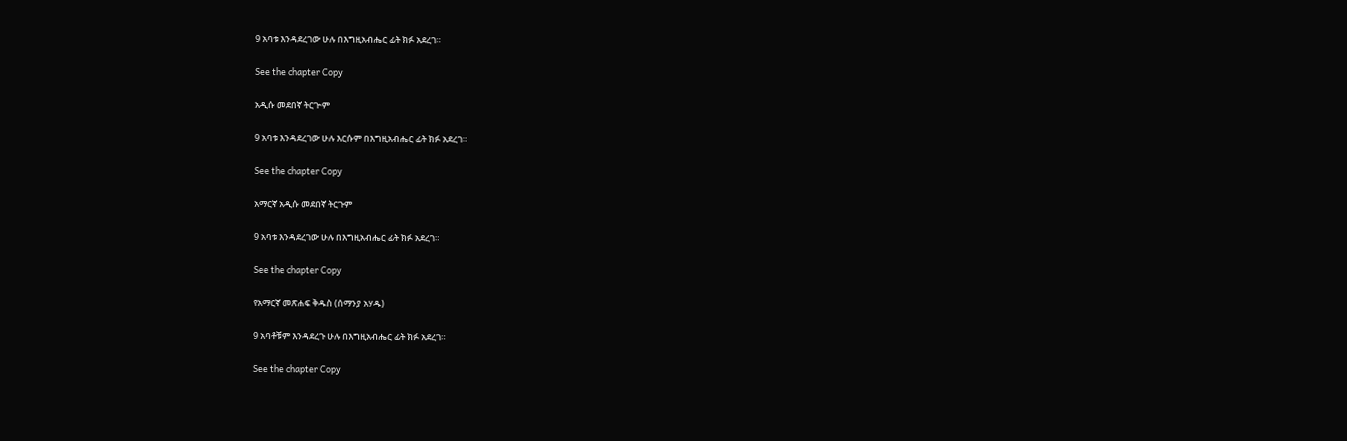9 አባቱ እንዳደረገው ሁሉ በእግዚአብሔር ፊት ክፉ አደረገ።

See the chapter Copy

አዲሱ መደበኛ ትርጒም

9 አባቱ እንዳደረገው ሁሉ እርሱም በእግዚአብሔር ፊት ክፉ አደረገ።

See the chapter Copy

አማርኛ አዲሱ መደበኛ ትርጉም

9 አባቱ እንዳደረገው ሁሉ በእግዚአብሔር ፊት ክፉ አደረገ።

See the chapter Copy

የአማርኛ መጽሐፍ ቅዱስ (ሰማንያ አሃዱ)

9 አባቶቹም እንዳደረጉ ሁሉ በእግዚአብሔር ፊት ክፉ አደረገ።

See the chapter Copy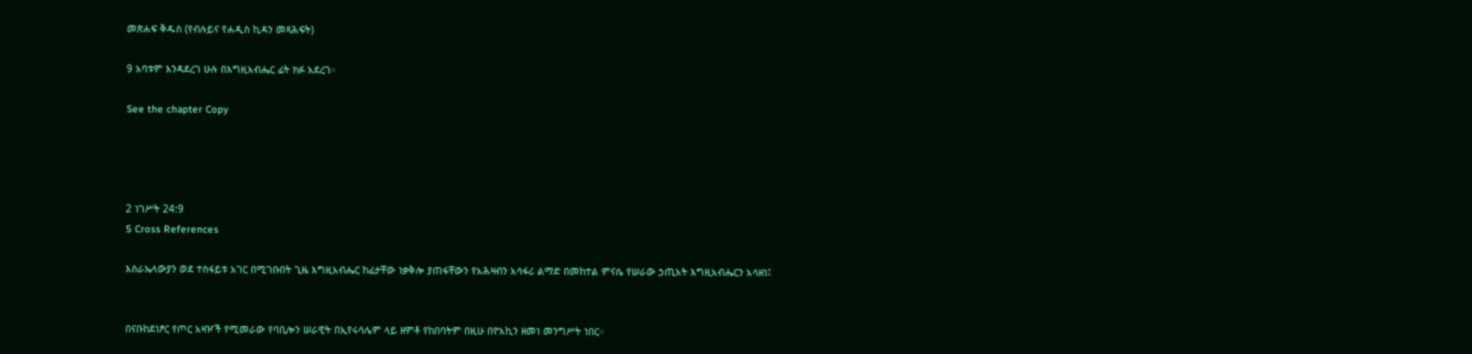መጽሐፍ ቅዱስ (የብሉይና የሐዲስ ኪዳን መጻሕፍት)

9 አባቱም እንዳደረገ ሁሉ በእግዚአብሔር ፊት ክፉ አደረገ።

See the chapter Copy




2 ነገሥት 24:9
5 Cross References

እስራኤላውያን ወደ ተስፋይቱ አገር በሚገቡበት ጊዜ እግዚአብሔር ከፊታቸው ነቃቅሎ ያጠፋቸውን የአሕዛብን አሳፋሪ ልማድ በመከተል ምናሴ የሠራው ኃጢአት እግዚአብሔርን አሳዘነ፤


በናቡከደነፆር የጦር አዛዦች የሚመራው የባቢሎን ሠራዊት በኢየሩሳሌም ላይ ዘምቶ የከበባትም በዚሁ በዮአኪን ዘመነ መንግሥት ነበር።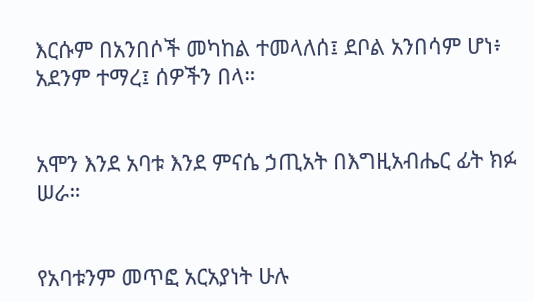እርሱም በአንበሶች መካከል ተመላለሰ፤ ደቦል አንበሳም ሆነ፥ አደንም ተማረ፤ ሰዎችን በላ።


አሞን እንደ አባቱ እንደ ምናሴ ኃጢአት በእግዚአብሔር ፊት ክፉ ሠራ።


የአባቱንም መጥፎ አርአያነት ሁሉ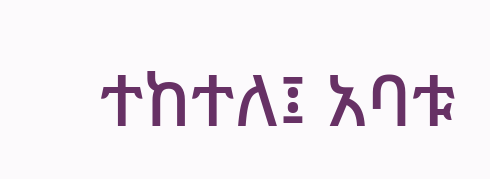ተከተለ፤ አባቱ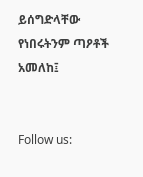ይሰግድላቸው የነበሩትንም ጣዖቶች አመለከ፤


Follow us: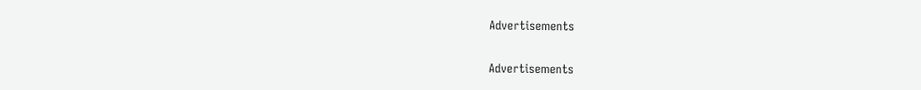Advertisements


Advertisements